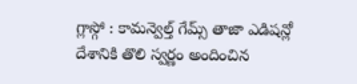గ్లాస్గో : కామన్వెల్త్ గేమ్స్ తాజా ఎడిషన్లో దేశానికి తొలి స్వర్ణం అందించిన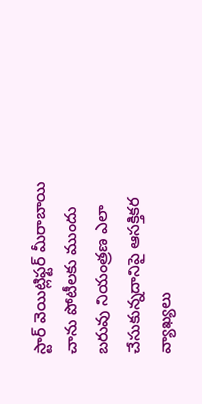స్టార్ వెయిట్లిఫ్టర్ మీరాబాయి చాను పోటీలకు ముందు బరువు నియంత్రణ ఎలా చేసుకున్నదానిపై ఆసక్తికర వ్యాఖ్యలు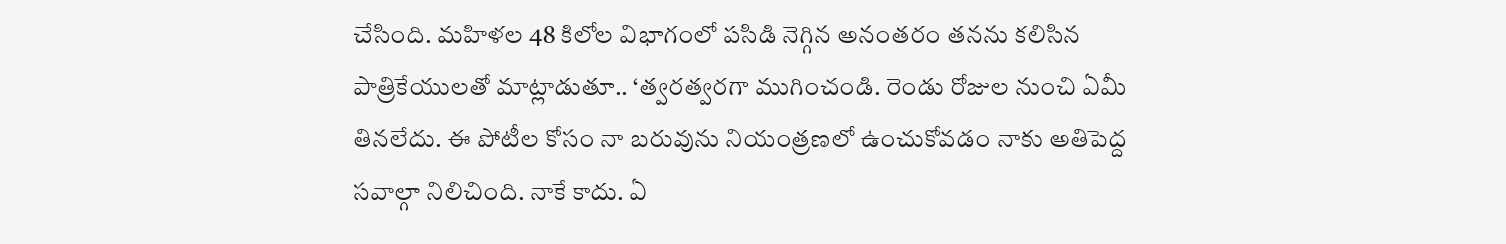చేసింది. మహిళల 48 కిలోల విభాగంలో పసిడి నెగ్గిన అనంతరం తనను కలిసిన పాత్రికేయులతో మాట్లాడుతూ.. ‘త్వరత్వరగా ముగించండి. రెండు రోజుల నుంచి ఏమీ తినలేదు. ఈ పోటీల కోసం నా బరువును నియంత్రణలో ఉంచుకోవడం నాకు అతిపెద్ద సవాల్గా నిలిచింది. నాకే కాదు. ఏ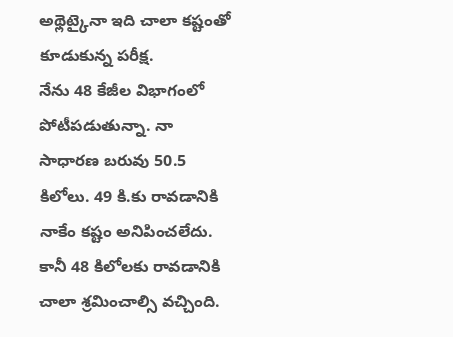అథ్లెట్కైనా ఇది చాలా కష్టంతో కూడుకున్న పరీక్ష.
నేను 48 కేజీల విభాగంలో పోటీపడుతున్నా. నా సాధారణ బరువు 50.5 కిలోలు. 49 కి.కు రావడానికి నాకేం కష్టం అనిపించలేదు. కానీ 48 కిలోలకు రావడానికి చాలా శ్రమించాల్సి వచ్చింది.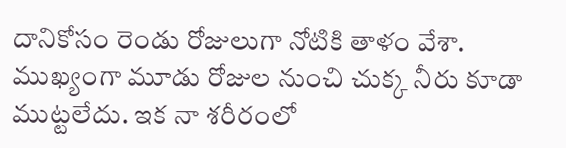దానికోసం రెండు రోజులుగా నోటికి తాళం వేశా. ముఖ్యంగా మూడు రోజుల నుంచి చుక్క నీరు కూడా ముట్టలేదు. ఇక నా శరీరంలో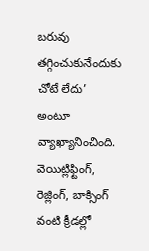బరువు తగ్గించుకునేందుకు చోటే లేదు’ అంటూ వ్యాఖ్యానించింది. వెయిట్లిఫ్టింగ్, రెజ్లింగ్, బాక్సింగ్ వంటి క్రీడల్లో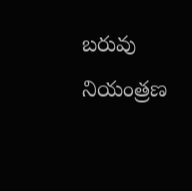బరువు నియంత్రణ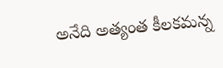అనేది అత్యంత కీలకమన్న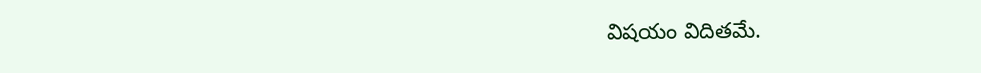విషయం విదితమే.